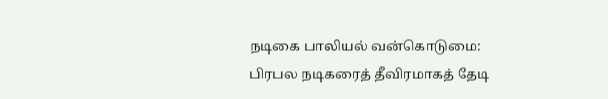நடிகை பாலியல் வன்கொடுமை: பிரபல நடிகரைத் தீவிரமாகத் தேடி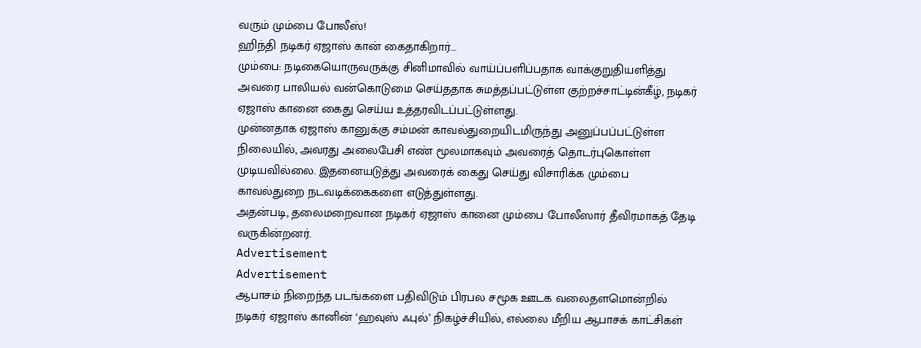வரும் மும்பை போலீஸ்!
ஹிந்தி நடிகர் ஏஜாஸ் கான் கைதாகிறார்...
மும்பை: நடிகையொருவருக்கு சினிமாவில் வாய்ப்பளிப்பதாக வாக்குறுதியளித்து அவரை பாலியல் வன்கொடுமை செய்ததாக சுமத்தப்பட்டுள்ள குற்றச்சாட்டின்கீழ், நடிகர் ஏஜாஸ் கானை கைது செய்ய உத்தரவிடப்பட்டுள்ளது.
முன்னதாக ஏஜாஸ் கானுக்கு சம்மன் காவல்துறையிடமிருந்து அனுப்பப்பட்டுள்ள நிலையில், அவரது அலைபேசி எண் மூலமாகவும் அவரைத் தொடர்புகொள்ள முடியவில்லை. இதனையடுத்து அவரைக் கைது செய்து விசாரிக்க மும்பை காவல்துறை நடவடிக்கைகளை எடுத்துள்ளது.
அதன்படி, தலைமறைவான நடிகர் ஏஜாஸ் கானை மும்பை போலீஸார் தீவிரமாகத் தேடி வருகின்றனர்.
Advertisement
Advertisement
ஆபாசம் நிறைந்த படங்களை பதிவிடும் பிரபல சமூக ஊடக வலைதளமொன்றில் நடிகர் ஏஜாஸ் கானின் ‘ஹவுஸ் ஃபுல்’ நிகழ்ச்சியில், எல்லை மீறிய ஆபாசக் காட்சிகள்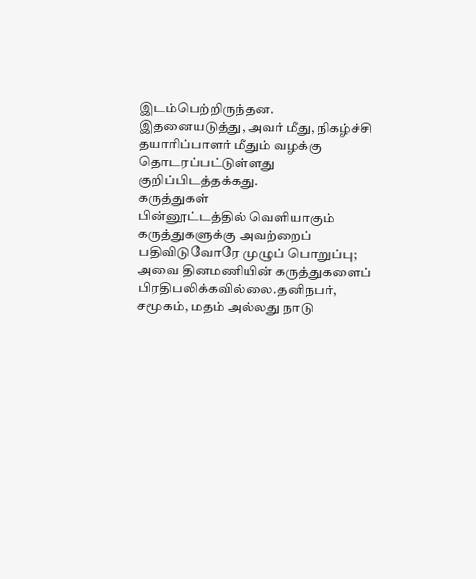இடம்பெற்றிருந்தன. இதனையடுத்து, அவர் மீது, நிகழ்ச்சி தயாரிப்பாளர் மீதும் வழக்கு தொடரப்பட்டுள்ளது குறிப்பிடத்தக்கது.
கருத்துகள்
பின்னூட்டத்தில் வெளியாகும் கருத்துகளுக்கு அவற்றைப் பதிவிடுவோரே முழுப் பொறுப்பு; அவை தினமணியின் கருத்துகளைப் பிரதிபலிக்கவில்லை.தனிநபர், சமூகம், மதம் அல்லது நாடு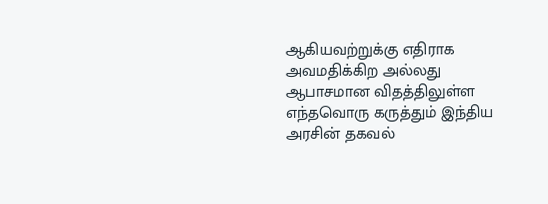ஆகியவற்றுக்கு எதிராக அவமதிக்கிற அல்லது ஆபாசமான விதத்திலுள்ள எந்தவொரு கருத்தும் இந்திய அரசின் தகவல்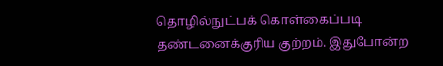தொழில்நுட்பக் கொள்கைப்படி தண்டனைக்குரிய குற்றம். இதுபோன்ற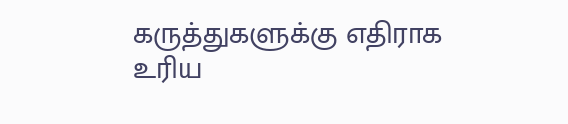கருத்துகளுக்கு எதிராக உரிய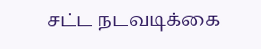சட்ட நடவடிக்கை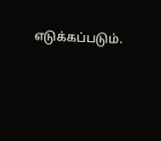எடுக்கப்படும்.